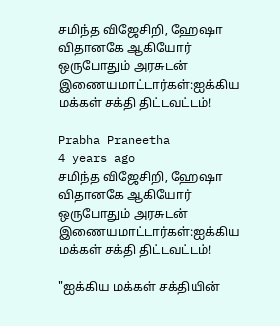சமிந்த விஜேசிறி, ஹேஷா விதானகே ஆகியோர் ஒருபோதும் அரசுடன் இணையமாட்டார்கள்:ஐக்கிய மக்கள் சக்தி திட்டவட்டம்!

Prabha Praneetha
4 years ago
சமிந்த விஜேசிறி, ஹேஷா விதானகே ஆகியோர் ஒருபோதும் அரசுடன் இணையமாட்டார்கள்:ஐக்கிய மக்கள் சக்தி திட்டவட்டம்!

"ஐக்கிய மக்கள் சக்தியின்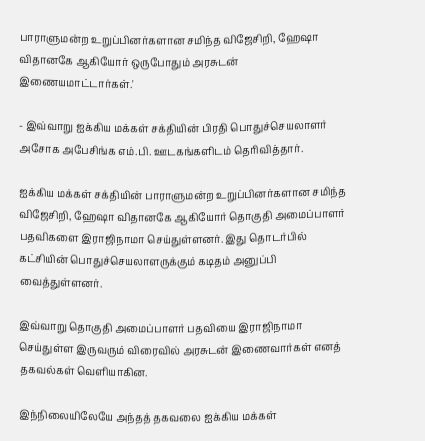பாராளுமன்ற உறுப்பினர்களான சமிந்த விஜேசிறி, ஹேஷா விதானகே ஆகியோர் ஒருபோதும் அரசுடன் இணையமாட்டார்கள்.'

- இவ்வாறு ஐக்கிய மக்கள் சக்தியின் பிரதி பொதுச்செயலாளர் அசோக அபேசிங்க எம்.பி. ஊடகங்களிடம் தெரிவித்தார்.

ஐக்கிய மக்கள் சக்தியின் பாராளுமன்ற உறுப்பினர்களான சமிந்த விஜேசிறி, ஹேஷா விதானகே ஆகியோர் தொகுதி அமைப்பாளர் பதவிகளை இராஜிநாமா செய்துள்ளனர். இது தொடர்பில் கட்சியின் பொதுச்செயலாளருக்கும் கடிதம் அனுப்பி வைத்துள்ளனர்.

இவ்வாறு தொகுதி அமைப்பாளர் பதவியை இராஜிநாமா செய்துள்ள இருவரும் விரைவில் அரசுடன் இணைவார்கள் எனத் தகவல்கள் வெளியாகின.

இந்நிலையிலேயே அந்தத் தகவலை ஐக்கிய மக்கள்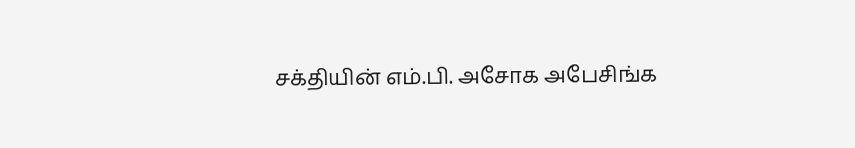சக்தியின் எம்.பி. அசோக அபேசிங்க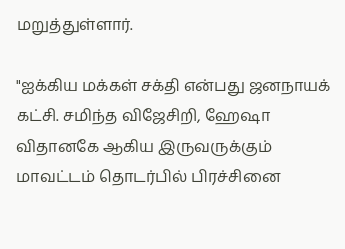மறுத்துள்ளார்.

"ஐக்கிய மக்கள் சக்தி என்பது ஜனநாயக் கட்சி. சமிந்த விஜேசிறி, ஹேஷா விதானகே ஆகிய இருவருக்கும் மாவட்டம் தொடர்பில் பிரச்சினை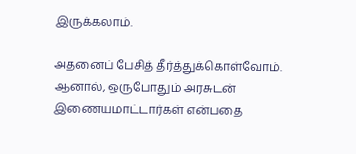இருக்கலாம்.

அதனைப் பேசித் தீர்த்துக்கொள்வோம். ஆனால், ஒருபோதும் அரசுடன் இணையமாட்டார்கள் என்பதை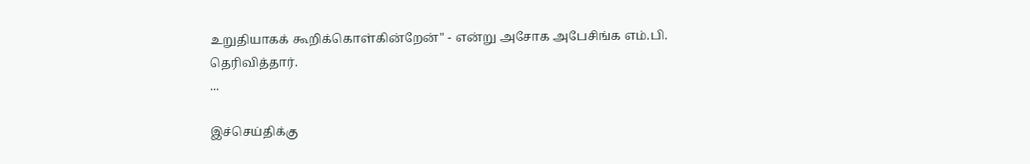உறுதியாகக் கூறிக்கொள்கின்றேன்" - என்று அசோக அபேசிங்க எம்.பி. தெரிவித்தார்.
...

இச்செய்திக்கு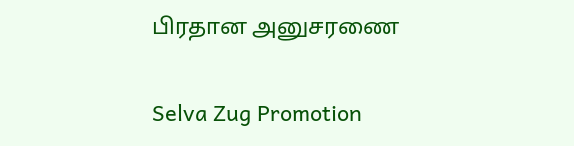பிரதான அனுசரணை

Selva Zug Promotion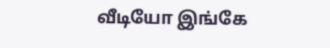வீடியோ இங்கே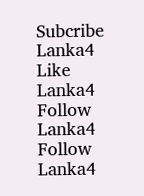Subcribe Lanka4
Like Lanka4
Follow Lanka4
Follow Lanka4